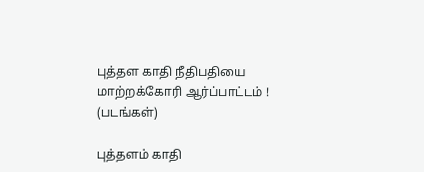புத்தள காதி நீதிபதியை மாற்றக்கோரி ஆர்ப்பாட்டம் ! (படங்கள்)

புத்தளம் காதி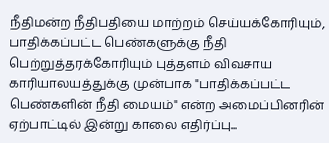நீதிமன்ற நீதிபதியை மாற்றம் செய்யக்கோரியும், பாதிக்கப்பட்ட பெண்களுக்கு நீதி பெற்றுத்தரக்கோரியும் புத்தளம் விவசாய காரியாலயத்துக்கு முன்பாக "பாதிக்கப்பட்ட பெண்களின் நீதி மையம்" என்ற அமைப்பினரின் ஏற்பாட்டில் இன்று காலை எதிர்ப்பு...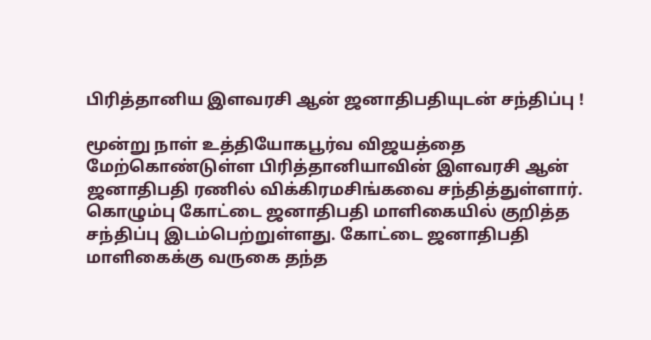பிரித்தானிய இளவரசி ஆன் ஜனாதிபதியுடன் சந்திப்பு !

மூன்று நாள் உத்தியோகபூர்வ விஜயத்தை மேற்கொண்டுள்ள பிரித்தானியாவின் இளவரசி ஆன் ஜனாதிபதி ரணில் விக்கிரமசிங்கவை சந்தித்துள்ளார். கொழும்பு கோட்டை ஜனாதிபதி மாளிகையில் குறித்த சந்திப்பு இடம்பெற்றுள்ளது. கோட்டை ஜனாதிபதி மாளிகைக்கு வருகை தந்த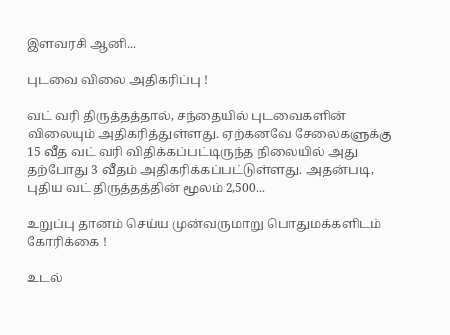இளவரசி ஆனி...

புடவை விலை அதிகரிப்பு !

வட் வரி திருத்தத்தால், சந்தையில் புடவைகளின் விலையும் அதிகரித்துள்ளது. ஏற்கனவே சேலைகளுக்கு 15 வீத வட் வரி விதிக்கப்பட்டிருந்த நிலையில் அது தற்போது 3 வீதம் அதிகரிக்கப்பட்டுள்ளது. அதன்படி, புதிய வட் திருத்தத்தின் மூலம் 2,500...

உறுப்பு தானம் செய்ய முன்வருமாறு பொதுமக்களிடம் கோரிக்கை !

உடல்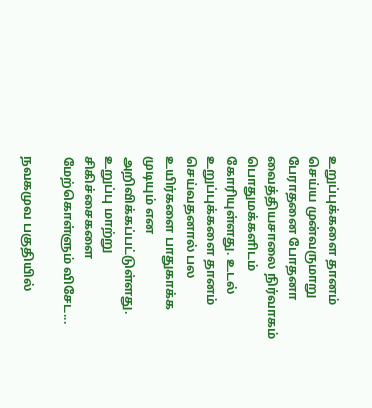உறுப்புக்களை தானம் செய்ய முன்வருமாறு பேராதனை போதனா வைத்தியசாலை நிர்வாகம் பொதுமக்களிடம் கோரியுள்ளது. உடல் உறுப்புக்களை தானம் செய்வதனால் பல உயிர்களை பாதுகாக்க முடியும் என அறிவிக்கப்பட்டுள்ளது. உறுப்பு மாற்று சிகிச்சைகளை மேற்கொள்ளும் விசேட...

நவகமுவ பகுதியில்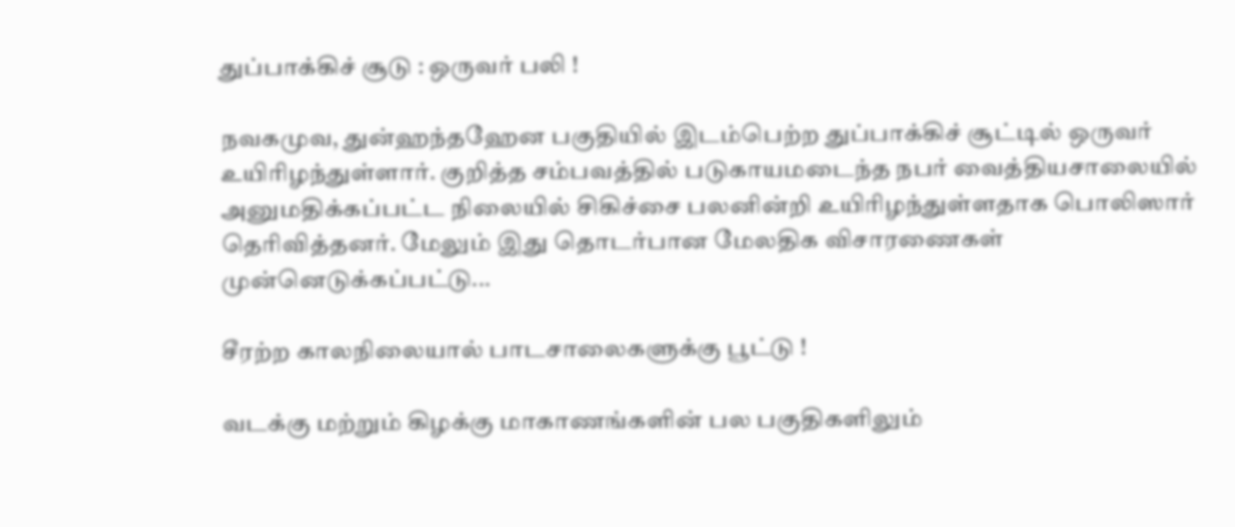துப்பாக்கிச் சூடு : ஒருவர் பலி !

நவகமுவ, துன்ஹந்தஹேன பகுதியில் இடம்பெற்ற துப்பாக்கிச் சூட்டில் ஒருவர் உயிரிழந்துள்ளார். குறித்த சம்பவத்தில் படுகாயமடைந்த நபர் வைத்தியசாலையில் அனுமதிக்கப்பட்ட நிலையில் சிகிச்சை பலனின்றி உயிரிழந்துள்ளதாக பொலிஸார் தெரிவித்தனர். மேலும் இது தொடர்பான மேலதிக விசாரணைகள் முன்னெடுக்கப்பட்டு...

சீரற்ற காலநிலையால் பாடசாலைகளுக்கு பூட்டு !

வடக்கு மற்றும் கிழக்கு மாகாணங்களின் பல பகுதிகளிலும்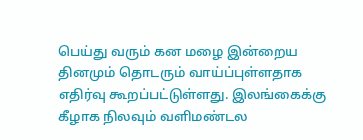பெய்து வரும் கன மழை இன்றைய தினமும் தொடரும் வாய்ப்புள்ளதாக எதிர்வு கூறப்பட்டுள்ளது. இலங்கைக்கு கீழாக நிலவும் வளிமண்டல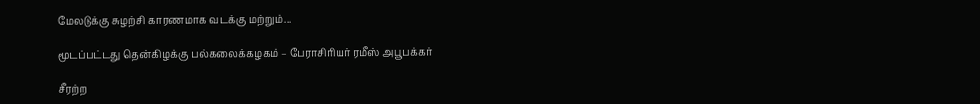மேலடுக்கு சுழற்சி காரணமாக வடக்கு மற்றும்...

மூடப்பட்டது தென்கிழக்கு பல்கலைக்கழகம் – பேராசிரியர் ரமீஸ் அபூபக்கர்

சீரற்ற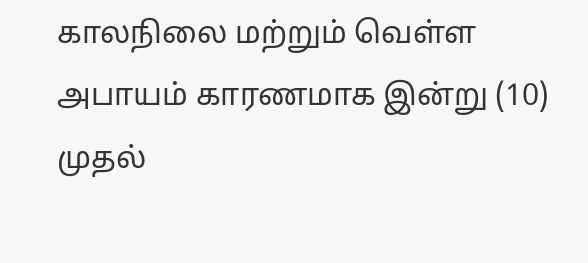காலநிலை மற்றும் வெள்ள அபாயம் காரணமாக இன்று (10)  முதல்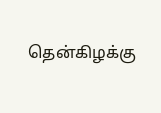தென்கிழக்கு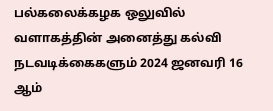பல்கலைக்கழக ஒலுவில் வளாகத்தின் அனைத்து கல்வி நடவடிக்கைகளும் 2024 ஜனவரி 16 ஆம்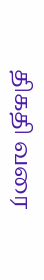திகதி வரை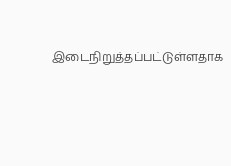இடைநிறுத்தப்பட்டுள்ளதாக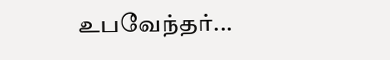உபவேந்தர்...